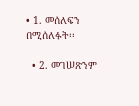• 1. መሰለፍን በሚሰለፉት፡፡

  • 2. መገሠጽንም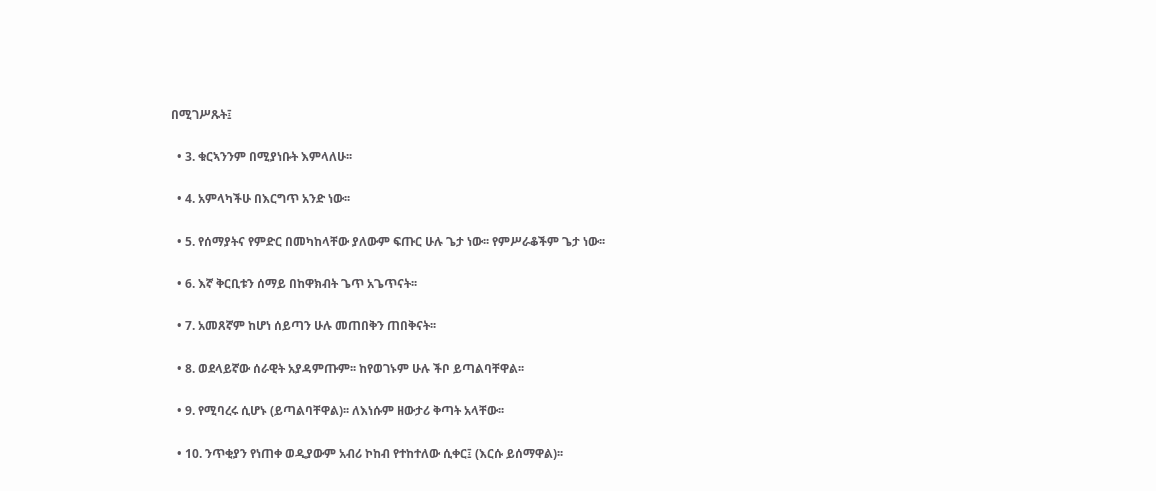በሚገሥጹት፤

  • 3. ቁርኣንንም በሚያነቡት እምላለሁ፡፡

  • 4. አምላካችሁ በእርግጥ አንድ ነው፡፡

  • 5. የሰማያትና የምድር በመካከላቸው ያለውም ፍጡር ሁሉ ጌታ ነው፡፡ የምሥራቆችም ጌታ ነው፡፡

  • 6. እኛ ቅርቢቱን ሰማይ በከዋክብት ጌጥ አጌጥናት፡፡

  • 7. አመጸኛም ከሆነ ሰይጣን ሁሉ መጠበቅን ጠበቅናት፡፡

  • 8. ወደላይኛው ሰራዊት አያዳምጡም፡፡ ከየወገኑም ሁሉ ችቦ ይጣልባቸዋል፡፡

  • 9. የሚባረሩ ሲሆኑ (ይጣልባቸዋል)፡፡ ለእነሱም ዘውታሪ ቅጣት አላቸው፡፡

  • 10. ንጥቂያን የነጠቀ ወዲያውም አብሪ ኮከብ የተከተለው ሲቀር፤ (እርሱ ይሰማዋል)፡፡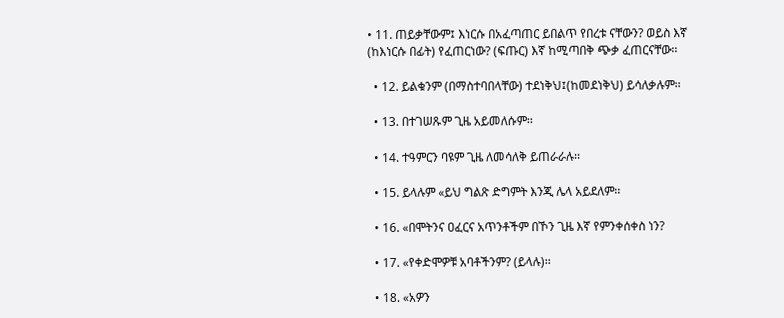• 11. ጠይቃቸውም፤ እነርሱ በአፈጣጠር ይበልጥ የበረቱ ናቸውን? ወይስ እኛ (ከእነርሱ በፊት) የፈጠርነው? (ፍጡር) እኛ ከሚጣበቅ ጭቃ ፈጠርናቸው፡፡

  • 12. ይልቁንም (በማስተባበላቸው) ተደነቅህ፤(ከመደነቅህ) ይሳለቃሉም፡፡

  • 13. በተገሠጹም ጊዜ አይመለሱም፡፡

  • 14. ተዓምርን ባዩም ጊዜ ለመሳለቅ ይጠራራሉ፡፡

  • 15. ይላሉም «ይህ ግልጽ ድግምት እንጂ ሌላ አይደለም፡፡

  • 16. «በሞትንና ዐፈርና አጥንቶችም በኾን ጊዜ እኛ የምንቀሰቀስ ነን?

  • 17. «የቀድሞዎቹ አባቶችንም? (ይላሉ)፡፡

  • 18. «አዎን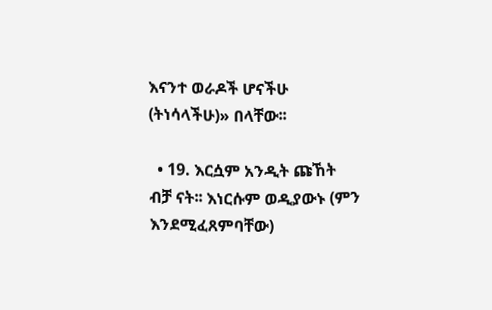እናንተ ወራዶች ሆናችሁ (ትነሳላችሁ)» በላቸው፡፡

  • 19. እርሷም አንዲት ጩኸት ብቻ ናት፡፡ እነርሱም ወዲያውኑ (ምን እንደሚፈጸምባቸው)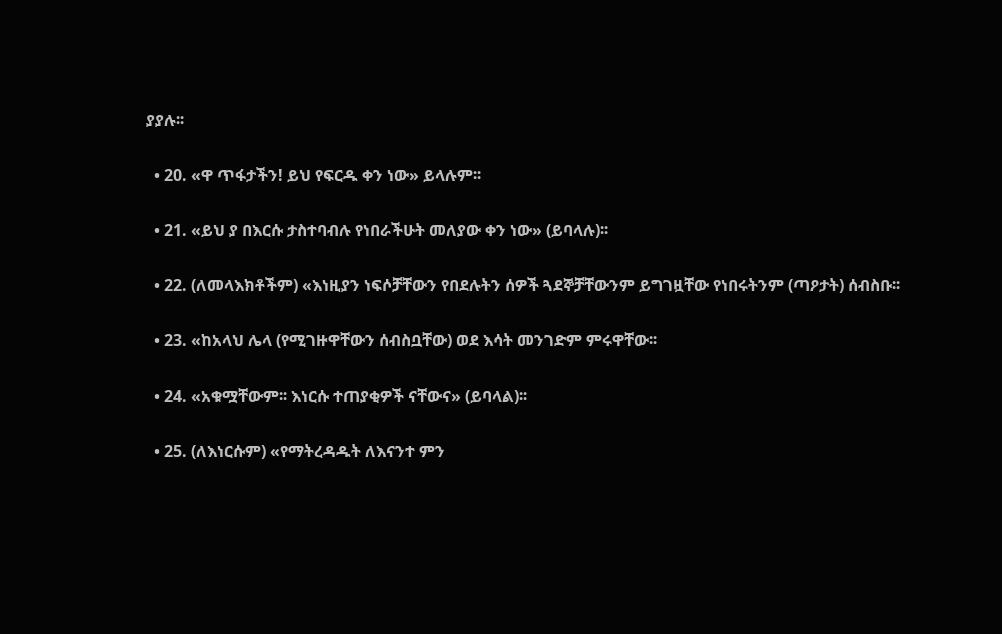ያያሉ፡፡

  • 20. «ዋ ጥፋታችን! ይህ የፍርዱ ቀን ነው» ይላሉም፡፡

  • 21. «ይህ ያ በእርሱ ታስተባብሉ የነበራችሁት መለያው ቀን ነው» (ይባላሉ)፡፡

  • 22. (ለመላእክቶችም) «እነዚያን ነፍሶቻቸውን የበደሉትን ሰዎች ጓደኞቻቸውንም ይግገዟቸው የነበሩትንም (ጣዖታት) ሰብስቡ፡፡

  • 23. «ከአላህ ሌላ (የሚገዙዋቸውን ሰብስቧቸው) ወደ እሳት መንገድም ምሩዋቸው፡፡

  • 24. «አቁሟቸውም፡፡ እነርሱ ተጠያቂዎች ናቸውና» (ይባላል)፡፡

  • 25. (ለእነርሱም) «የማትረዳዱት ለእናንተ ምን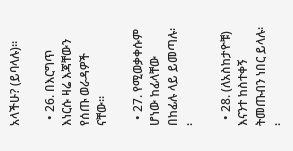አላችሁ? (ይባላሉ)፡፡

  • 26. በእርግጥ እነርሱ ዛሬ እጃቸውን የሰጡ ወራዳዎች ናቸው፡፡

  • 27. የሚወቃቀሱም ሆነው ከፊላቸው በከፊሉ ላይ ይመጣሉ፡፡

  • 28. (ለአስከታዮቹ) እናንተ ከስተቀኝ ትመጡብን ነበር ይላሉ፡፡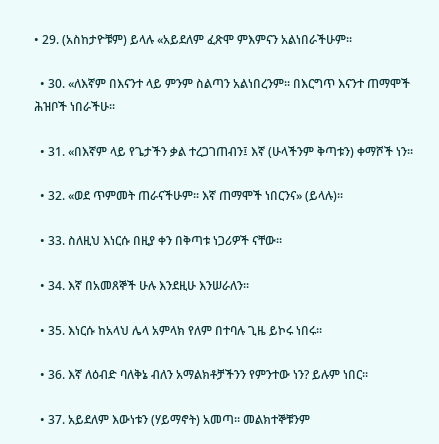• 29. (አስከታዮቹም) ይላሉ «አይደለም ፈጽሞ ምእምናን አልነበራችሁም፡፡

  • 30. «ለእኛም በእናንተ ላይ ምንም ስልጣን አልነበረንም፡፡ በእርግጥ እናንተ ጠማሞች ሕዝቦች ነበራችሁ፡፡

  • 31. «በእኛም ላይ የጌታችን ቃል ተረጋገጠብን፤ እኛ (ሁላችንም ቅጣቱን) ቀማሾች ነን፡፡

  • 32. «ወደ ጥምመት ጠራናችሁም፡፡ እኛ ጠማሞች ነበርንና» (ይላሉ)፡፡

  • 33. ስለዚህ እነርሱ በዚያ ቀን በቅጣቱ ነጋሪዎች ናቸው፡፡

  • 34. እኛ በአመጸኞች ሁሉ እንደዚሁ እንሠራለን፡፡

  • 35. እነርሱ ከአላህ ሌላ አምላክ የለም በተባሉ ጊዜ ይኮሩ ነበሩ፡፡

  • 36. እኛ ለዕብድ ባለቅኔ ብለን አማልክቶቻችንን የምንተው ነን? ይሉም ነበር፡፡

  • 37. አይደለም እውነቱን (ሃይማኖት) አመጣ፡፡ መልክተኞቹንም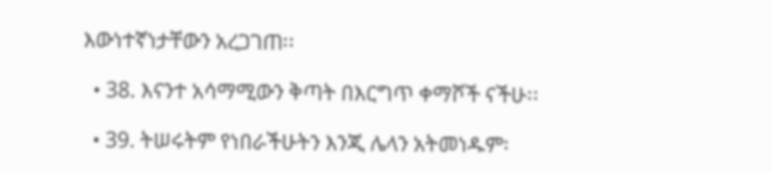እውነተኛነታቸውን አረጋገጠ፡፡

  • 38. እናንተ አሳማሚውን ቅጣት በእርግጥ ቀማሾች ናችሁ፡፡

  • 39. ትሠሩትም የነበራችሁትን እንጂ ሌላን አትመነዱም፡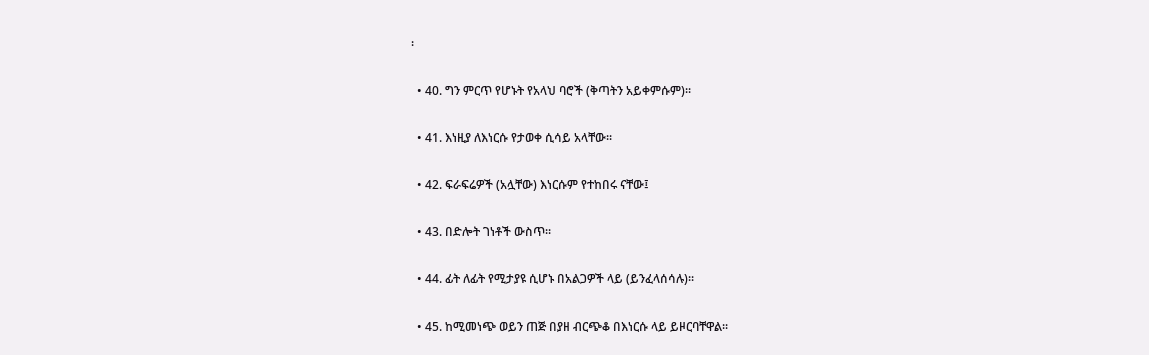፡

  • 40. ግን ምርጥ የሆኑት የአላህ ባሮች (ቅጣትን አይቀምሱም)፡፡

  • 41. እነዚያ ለእነርሱ የታወቀ ሲሳይ አላቸው፡፡

  • 42. ፍራፍሬዎች (አሏቸው) እነርሱም የተከበሩ ናቸው፤

  • 43. በድሎት ገነቶች ውስጥ፡፡

  • 44. ፊት ለፊት የሚታያዩ ሲሆኑ በአልጋዎች ላይ (ይንፈላሰሳሉ)፡፡

  • 45. ከሚመነጭ ወይን ጠጅ በያዘ ብርጭቆ በእነርሱ ላይ ይዞርባቸዋል፡፡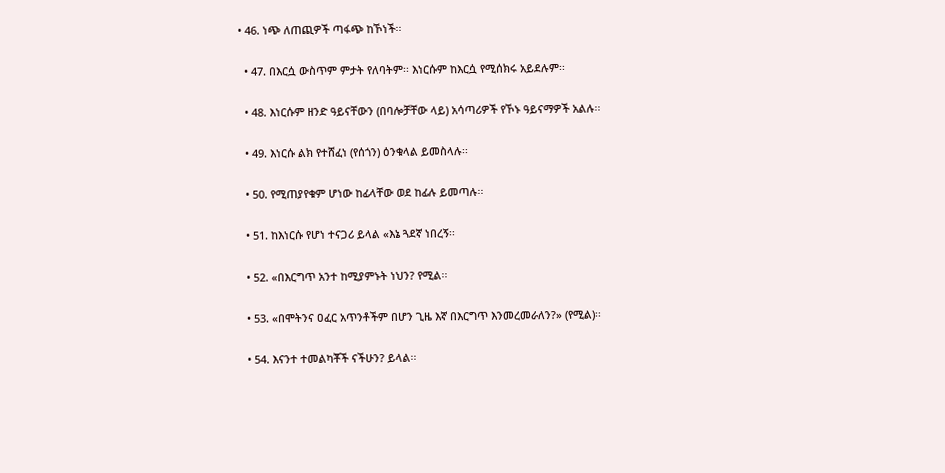• 46. ነጭ ለጠጪዎች ጣፋጭ ከኾነች፡፡

  • 47. በእርሷ ውስጥም ምታት የለባትም፡፡ እነርሱም ከእርሷ የሚሰክሩ አይደሉም፡፡

  • 48. እነርሱም ዘንድ ዓይናቸውን (በባሎቻቸው ላይ) አሳጣሪዎች የኾኑ ዓይናማዎች አልሉ፡፡

  • 49. እነርሱ ልክ የተሸፈነ (የሰጎን) ዕንቁላል ይመስላሉ፡፡

  • 50. የሚጠያየቁም ሆነው ከፊላቸው ወደ ከፊሉ ይመጣሉ፡፡

  • 51. ከእነርሱ የሆነ ተናጋሪ ይላል «እኔ ጓደኛ ነበረኝ፡፡

  • 52. «በእርግጥ አንተ ከሚያምኑት ነህን? የሚል፡፡

  • 53. «በሞትንና ዐፈር አጥንቶችም በሆን ጊዜ እኛ በእርግጥ እንመረመራለን?» (የሚል)፡፡

  • 54. እናንተ ተመልካቾች ናችሁን? ይላል፡፡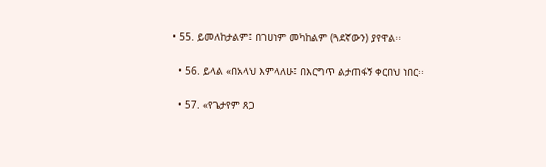• 55. ይመለከታልም፤ በገሀነም መካከልም (ጓደኛውን) ያየዋል፡፡

  • 56. ይላል «በአላህ እምላለሁ፤ በእርግጥ ልታጠፋኝ ቀርበህ ነበር፡፡

  • 57. «የጌታየም ጸጋ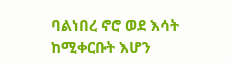ባልነበረ ኖሮ ወደ እሳት ከሚቀርቡት እሆን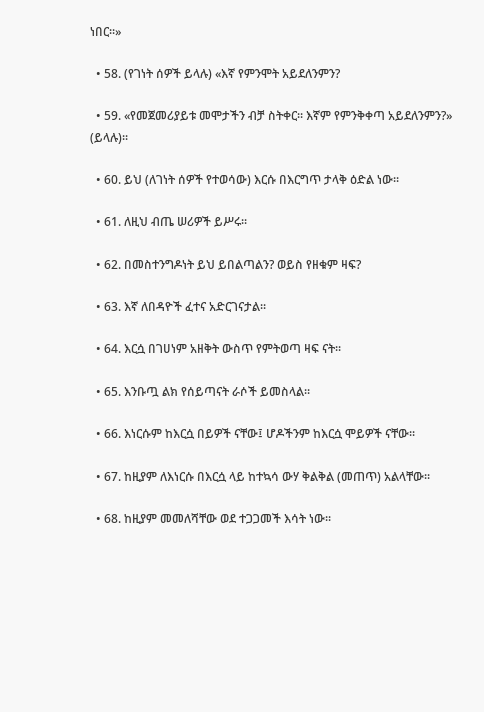ነበር፡፡»

  • 58. (የገነት ሰዎች ይላሉ) «እኛ የምንሞት አይደለንምን?

  • 59. «የመጀመሪያይቱ መሞታችን ብቻ ስትቀር፡፡ እኛም የምንቅቀጣ አይደለንምን?» (ይላሉ)፡፡

  • 60. ይህ (ለገነት ሰዎች የተወሳው) እርሱ በእርግጥ ታላቅ ዕድል ነው፡፡

  • 61. ለዚህ ብጤ ሠሪዎች ይሥሩ፡፡

  • 62. በመስተንግዶነት ይህ ይበልጣልን? ወይስ የዘቁም ዛፍ?

  • 63. እኛ ለበዳዮች ፈተና አድርገናታል፡፡

  • 64. እርሷ በገሀነም አዘቅት ውስጥ የምትወጣ ዛፍ ናት፡፡

  • 65. እንቡጧ ልክ የሰይጣናት ራሶች ይመስላል፡፡

  • 66. እነርሱም ከእርሷ በይዎች ናቸው፤ ሆዶችንም ከእርሷ ሞይዎች ናቸው፡፡

  • 67. ከዚያም ለእነርሱ በእርሷ ላይ ከተኳሳ ውሃ ቅልቅል (መጠጥ) አልላቸው፡፡

  • 68. ከዚያም መመለሻቸው ወደ ተጋጋመች እሳት ነው፡፡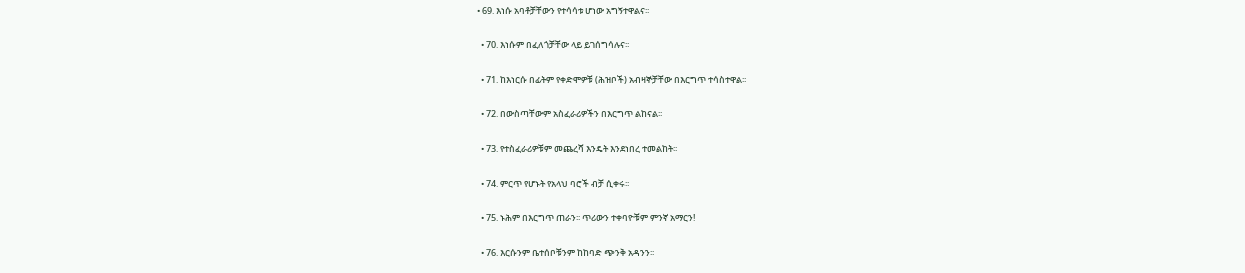• 69. እነሱ አባቶቻቸውን የተሳሳቱ ሆነው አግኝተዋልና፡፡

  • 70. እነሱም በፈለጎቻቸው ላይ ይገሰግሳሉና፡፡

  • 71. ከእነርሱ በፊትም የቀድሞዎቹ (ሕዝቦች) አብዛኞቻቸው በእርግጥ ተሳስተዋል፡፡

  • 72. በውስጣቸውም አስፈራሪዎችን በእርግጥ ልከናል፡፡

  • 73. የተስፈራሪዎቹም መጨረሻ እንዴት እንደነበረ ተመልከት፡፡

  • 74. ምርጥ የሆኑት የአላህ ባሮች ብቻ ሲቀሩ፡፡

  • 75. ኑሕም በእርግጥ ጠራን፡፡ ጥሪውን ተቀባዮቹም ምንኛ አማርን!

  • 76. እርሱንም ቤተሰቦቹንም ከከባድ ጭንቅ አዳንን፡፡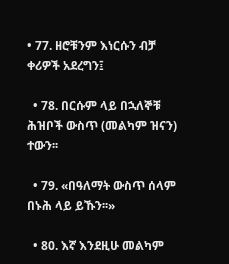• 77. ዘሮቹንም እነርሱን ብቻ ቀሪዎች አደረግን፤

  • 78. በርሱም ላይ በኋለኞቹ ሕዝቦች ውስጥ (መልካም ዝናን) ተውን፡፡

  • 79. «በዓለማት ውስጥ ሰላም በኑሕ ላይ ይኹን፡፡»

  • 80. እኛ እንደዚሁ መልካም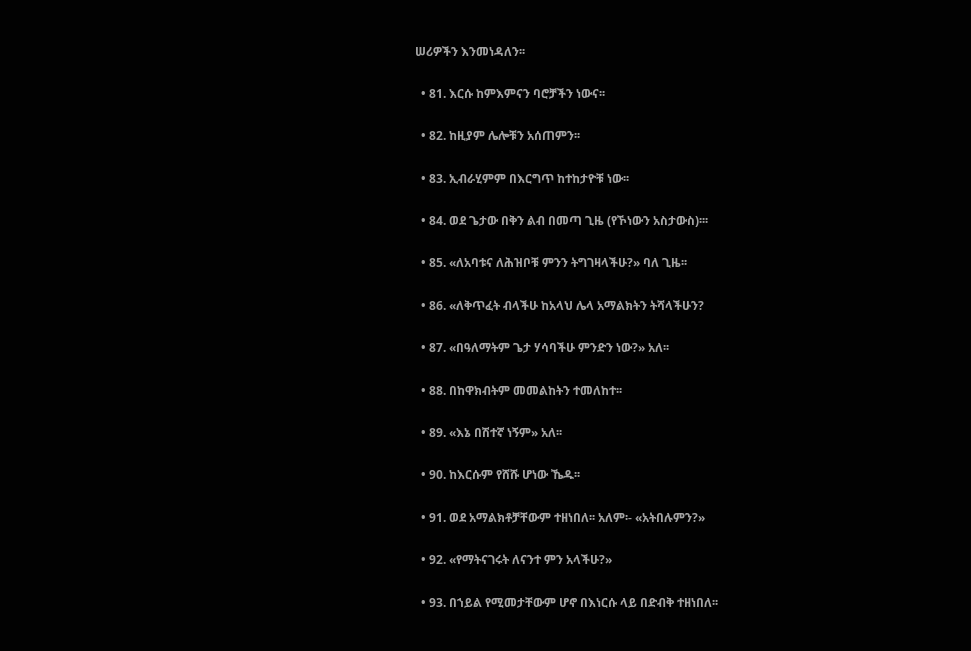ሠሪዎችን እንመነዳለን፡፡

  • 81. እርሱ ከምእምናን ባሮቻችን ነውና፡፡

  • 82. ከዚያም ሌሎቹን አሰጠምን፡፡

  • 83. ኢብራሂምም በእርግጥ ከተከታዮቹ ነው፡፡

  • 84. ወደ ጌታው በቅን ልብ በመጣ ጊዜ (የኾነውን አስታውስ)፡፡፡

  • 85. «ለአባቱና ለሕዝቦቹ ምንን ትግገዛላችሁ?» ባለ ጊዜ፡፡

  • 86. «ለቅጥፈት ብላችሁ ከአላህ ሌላ አማልክትን ትሻላችሁን?

  • 87. «በዓለማትም ጌታ ሃሳባችሁ ምንድን ነው?» አለ፡፡

  • 88. በከዋክብትም መመልከትን ተመለከተ፡፡

  • 89. «እኔ በሽተኛ ነኝም» አለ፡፡

  • 90. ከእርሱም የሸሹ ሆነው ኼዱ፡፡

  • 91. ወደ አማልክቶቻቸውም ተዘነበለ፡፡ አለም፡- «አትበሉምን?»

  • 92. «የማትናገሩት ለናንተ ምን አላችሁ?»

  • 93. በኀይል የሚመታቸውም ሆኖ በእነርሱ ላይ በድብቅ ተዘነበለ፡፡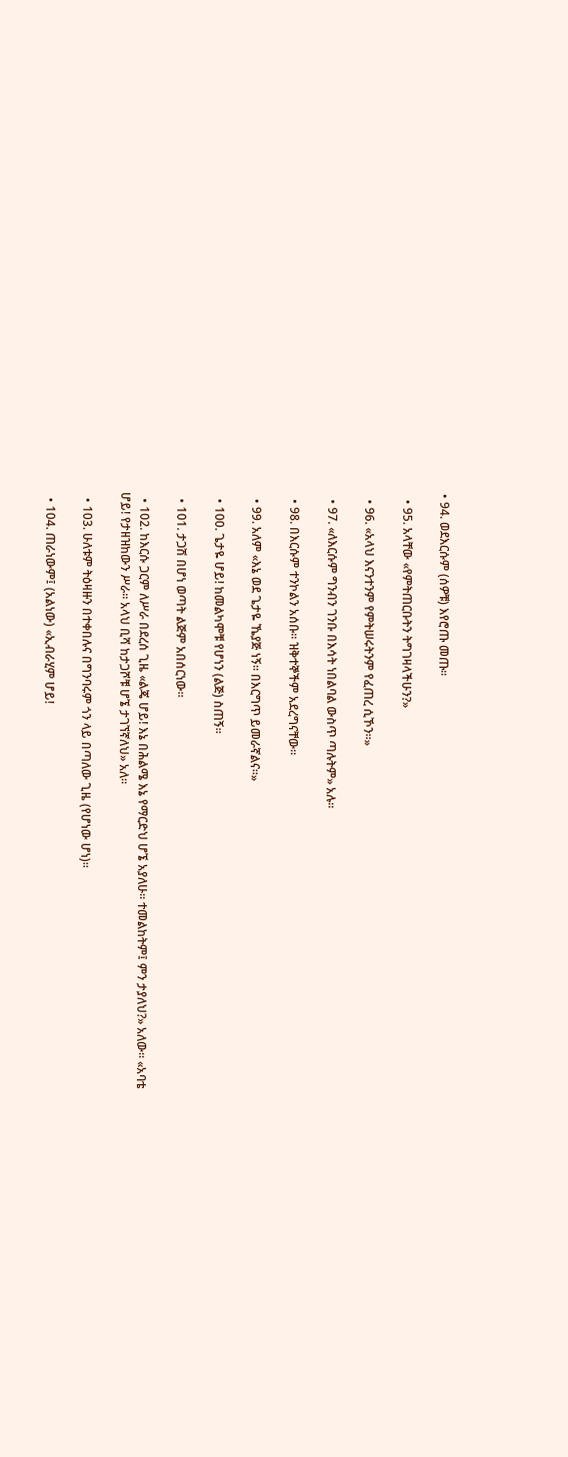• 94. ወደእርሱም (ሰዎቹ) እየሮጡ መጡ፡፡

  • 95. አላቸው «የምትጠርቡትን ትግገዛላችሁን?»

  • 96. «አላህ እናንተንም የምትሠሩትንም የፈጠረ ሲኾን፡፡»

  • 97. «ለእርሱም ግንብን ገንቡ በእሳት ነበልባል ውስጥ ጣሉትም» አሉ፡፡

  • 98. በእርሱም ተንኮልን አሰቡ፡፡ ዝቅተኞችም አደረግናቸው፡፡

  • 99. አለም «እኔ ወደ ጌታዬ ኼያጅ ነኝ፡፡ በእርግጥ ይመራኛልና፡፡»

  • 100. ጌታዬ ሆይ! ከመልካሞቹ የሆነን (ልጅ) ስጠኝ፡፡

  • 101. ታጋሽ በሆነ ወጣት ልጅም አበሰርነው፡፡

  • 102. ከእርሱ ጋርም ለሥራ በደረሰ ጊዜ «ልጄ ሆይ! እኔ በሕልሜ እኔ የማርድህ ሆኜ አያለሁ፡፡ ተመልከትም፤ ምን ታያለህ?» አለው፡፡ «አባቴ ሆይ! የታዘዝከውን ሥራ፡፡ አላህ ቢሻ ከታጋሾቹ ሆኜ ታገኘኛለህ» አለ፡፡

  • 103. ሁለቱም ትዕዛዙን በተቀበሉና በግንባሩም ጎን ላይ በጣለው ጊዜ (የሆነው ሆነ)፡፡

  • 104. ጠራነውም፤ (አልነው) «ኢብራሂም ሆይ!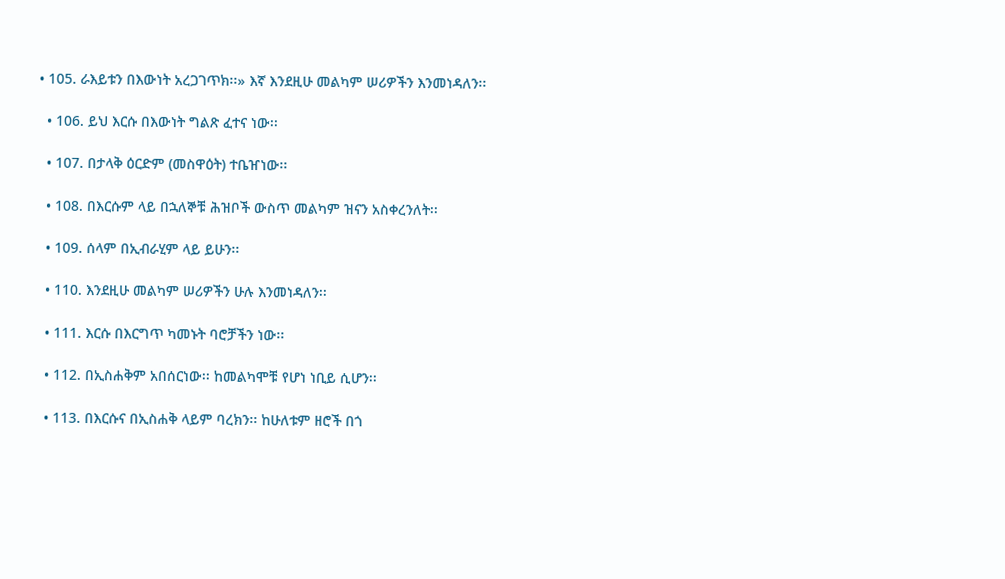• 105. ራእይቱን በእውነት አረጋገጥክ፡፡» እኛ እንደዚሁ መልካም ሠሪዎችን እንመነዳለን፡፡

  • 106. ይህ እርሱ በእውነት ግልጽ ፈተና ነው፡፡

  • 107. በታላቅ ዕርድም (መስዋዕት) ተቤዠነው፡፡

  • 108. በእርሱም ላይ በኋለኞቹ ሕዝቦች ውስጥ መልካም ዝናን አስቀረንለት፡፡

  • 109. ሰላም በኢብራሂም ላይ ይሁን፡፡

  • 110. እንደዚሁ መልካም ሠሪዎችን ሁሉ እንመነዳለን፡፡

  • 111. እርሱ በእርግጥ ካመኑት ባሮቻችን ነው፡፡

  • 112. በኢስሐቅም አበሰርነው፡፡ ከመልካሞቹ የሆነ ነቢይ ሲሆን፡፡

  • 113. በእርሱና በኢስሐቅ ላይም ባረክን፡፡ ከሁለቱም ዘሮች በጎ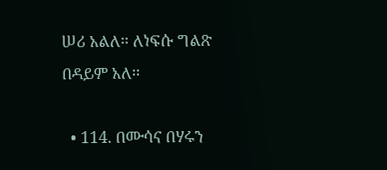ሠሪ አልለ፡፡ ለነፍሱ ግልጽ በዳይም አለ፡፡

  • 114. በሙሳና በሃሩን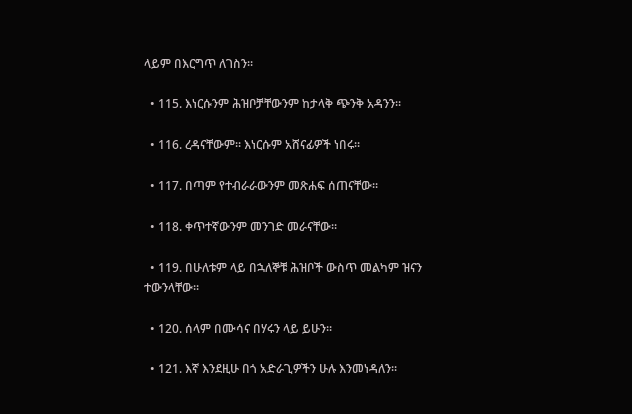ላይም በእርግጥ ለገስን፡፡

  • 115. እነርሱንም ሕዝቦቻቸውንም ከታላቅ ጭንቅ አዳንን፡፡

  • 116. ረዳናቸውም፡፡ እነርሱም አሸናፊዎች ነበሩ፡፡

  • 117. በጣም የተብራራውንም መጽሐፍ ሰጠናቸው፡፡

  • 118. ቀጥተኛውንም መንገድ መራናቸው፡፡

  • 119. በሁለቱም ላይ በኋለኞቹ ሕዝቦች ውስጥ መልካም ዝናን ተውንላቸው፡፡

  • 120. ሰላም በሙሳና በሃሩን ላይ ይሁን፡፡

  • 121. እኛ እንደዚሁ በጎ አድራጊዎችን ሁሉ እንመነዳለን፡፡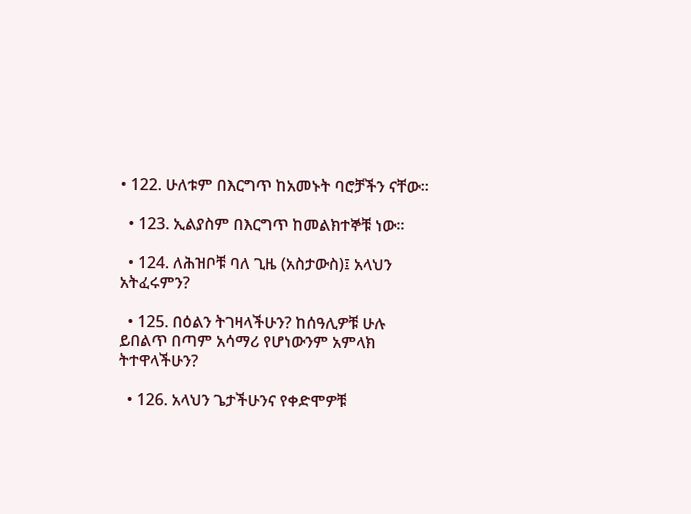• 122. ሁለቱም በእርግጥ ከአመኑት ባሮቻችን ናቸው፡፡

  • 123. ኢልያስም በእርግጥ ከመልክተኞቹ ነው፡፡

  • 124. ለሕዝቦቹ ባለ ጊዜ (አስታውስ)፤ አላህን አትፈሩምን?

  • 125. በዕልን ትገዛላችሁን? ከሰዓሊዎቹ ሁሉ ይበልጥ በጣም አሳማሪ የሆነውንም አምላክ ትተዋላችሁን?

  • 126. አላህን ጌታችሁንና የቀድሞዎቹ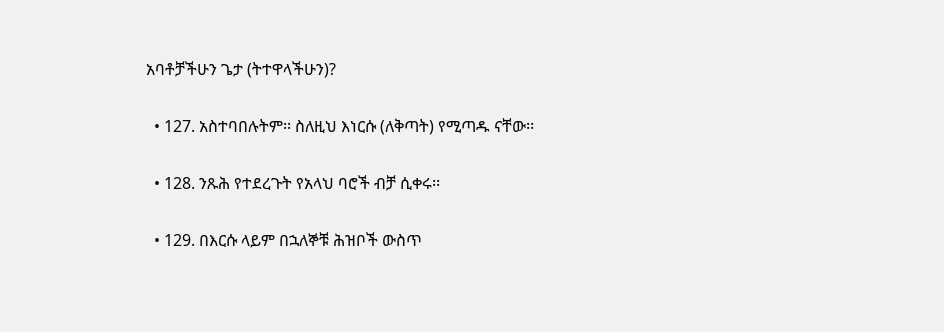አባቶቻችሁን ጌታ (ትተዋላችሁን)?

  • 127. አስተባበሉትም፡፡ ስለዚህ እነርሱ (ለቅጣት) የሚጣዱ ናቸው፡፡

  • 128. ንጹሕ የተደረጉት የአላህ ባሮች ብቻ ሲቀሩ፡፡

  • 129. በእርሱ ላይም በኋለኞቹ ሕዝቦች ውስጥ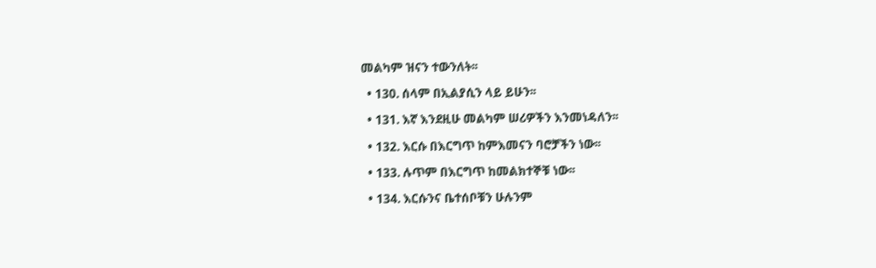መልካም ዝናን ተውንለት፡፡

  • 130. ሰላም በኢልያሲን ላይ ይሁን፡፡

  • 131. እኛ እንደዚሁ መልካም ሠሪዎችን እንመነዳለን፡፡

  • 132. እርሱ በእርግጥ ከምእመናን ባሮቻችን ነው፡፡

  • 133. ሉጥም በእርግጥ ከመልክተኞቹ ነው፡፡

  • 134. እርሱንና ቤተሰቦቹን ሁሉንም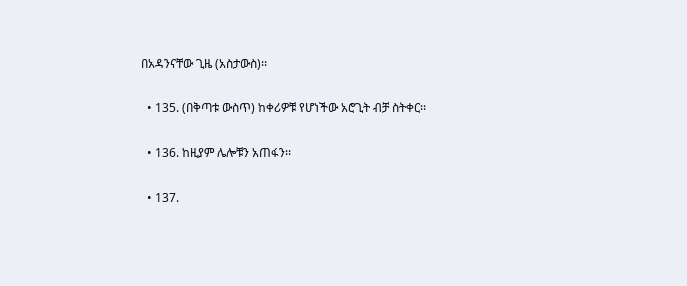በአዳንናቸው ጊዜ (አስታውስ)፡፡

  • 135. (በቅጣቱ ውስጥ) ከቀሪዎቹ የሆነችው አሮጊት ብቻ ስትቀር፡፡

  • 136. ከዚያም ሌሎቹን አጠፋን፡፡

  • 137.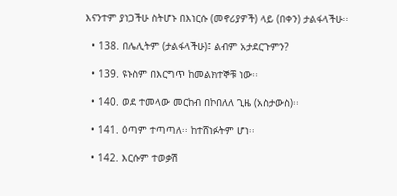እናንተም ያነጋችሁ ስትሆኑ በእነርሱ (መኖሪያዎች) ላይ (በቀን) ታልፋላችሁ፡፡

  • 138. በሌሊትም (ታልፋላችሁ)፤ ልብም አታደርጉምን?

  • 139. ዩኑስም በእርግጥ ከመልክተኞቹ ነው፡፡

  • 140. ወደ ተመላው መርከብ በኮበለለ ጊዜ (አስታውስ)፡፡

  • 141. ዕጣም ተጣጣለ፡፡ ከተሸነፉትም ሆነ፡፡

  • 142. እርሱም ተወቃሽ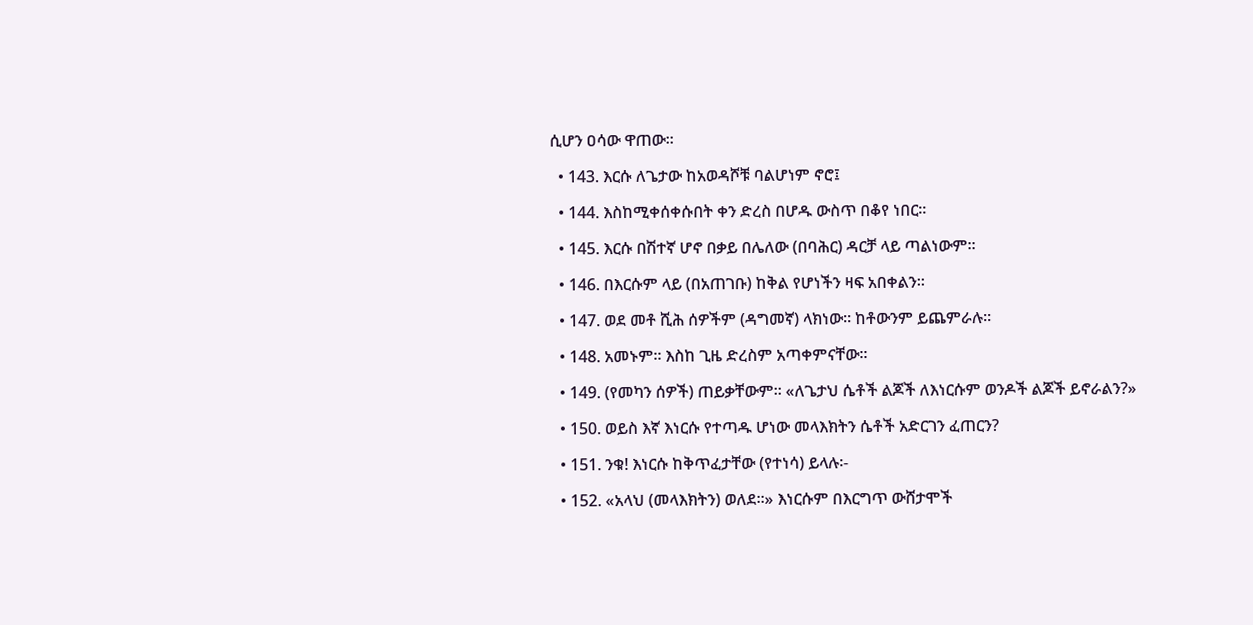ሲሆን ዐሳው ዋጠው፡፡

  • 143. እርሱ ለጌታው ከአወዳሾቹ ባልሆነም ኖሮ፤

  • 144. እስከሚቀሰቀሱበት ቀን ድረስ በሆዱ ውስጥ በቆየ ነበር፡፡

  • 145. እርሱ በሽተኛ ሆኖ በቃይ በሌለው (በባሕር) ዳርቻ ላይ ጣልነውም፡፡

  • 146. በእርሱም ላይ (በአጠገቡ) ከቅል የሆነችን ዛፍ አበቀልን፡፡

  • 147. ወደ መቶ ሺሕ ሰዎችም (ዳግመኛ) ላክነው፡፡ ከቶውንም ይጨምራሉ፡፡

  • 148. አመኑም፡፡ እስከ ጊዜ ድረስም አጣቀምናቸው፡፡

  • 149. (የመካን ሰዎች) ጠይቃቸውም፡፡ «ለጌታህ ሴቶች ልጆች ለእነርሱም ወንዶች ልጆች ይኖራልን?»

  • 150. ወይስ እኛ እነርሱ የተጣዱ ሆነው መላእክትን ሴቶች አድርገን ፈጠርን?

  • 151. ንቁ! እነርሱ ከቅጥፈታቸው (የተነሳ) ይላሉ፡-

  • 152. «አላህ (መላእክትን) ወለደ፡፡» እነርሱም በእርግጥ ውሸታሞች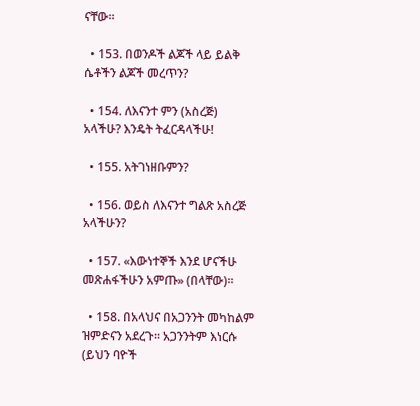ናቸው፡፡

  • 153. በወንዶች ልጆች ላይ ይልቅ ሴቶችን ልጆች መረጥን?

  • 154. ለእናንተ ምን (አስረጅ) አላችሁ? እንዴት ትፈርዳላችሁ!

  • 155. አትገነዘቡምን?

  • 156. ወይስ ለእናንተ ግልጽ አስረጅ አላችሁን?

  • 157. «እውነተኞች እንደ ሆናችሁ መጽሐፋችሁን አምጡ» (በላቸው)፡፡

  • 158. በአላህና በአጋንንት መካከልም ዝምድናን አደረጉ፡፡ አጋንንትም እነርሱ (ይህን ባዮች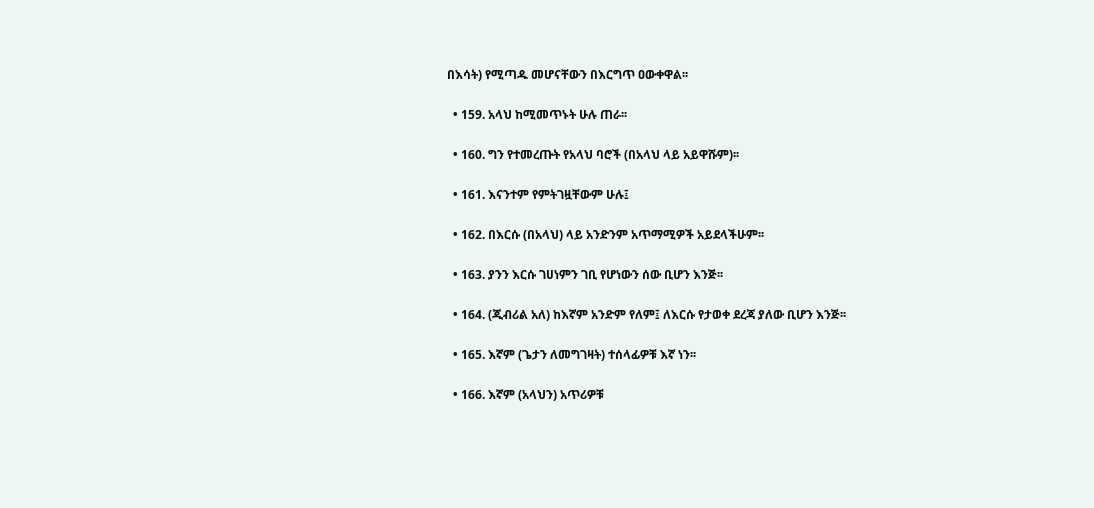በእሳት) የሚጣዱ መሆናቸውን በእርግጥ ዐውቀዋል፡፡

  • 159. አላህ ከሚመጥኑት ሁሉ ጠራ፡፡

  • 160. ግን የተመረጡት የአላህ ባሮች (በአላህ ላይ አይዋሹም)፡፡

  • 161. እናንተም የምትገዟቸውም ሁሉ፤

  • 162. በእርሱ (በአላህ) ላይ አንድንም አጥማሚዎች አይደላችሁም፡፡

  • 163. ያንን እርሱ ገሀነምን ገቢ የሆነውን ሰው ቢሆን እንጅ፡፡

  • 164. (ጂብሪል አለ) ከእኛም አንድም የለም፤ ለእርሱ የታወቀ ደረጃ ያለው ቢሆን እንጅ፡፡

  • 165. እኛም (ጌታን ለመግገዛት) ተሰላፊዎቹ እኛ ነን፡፡

  • 166. እኛም (አላህን) አጥሪዎቹ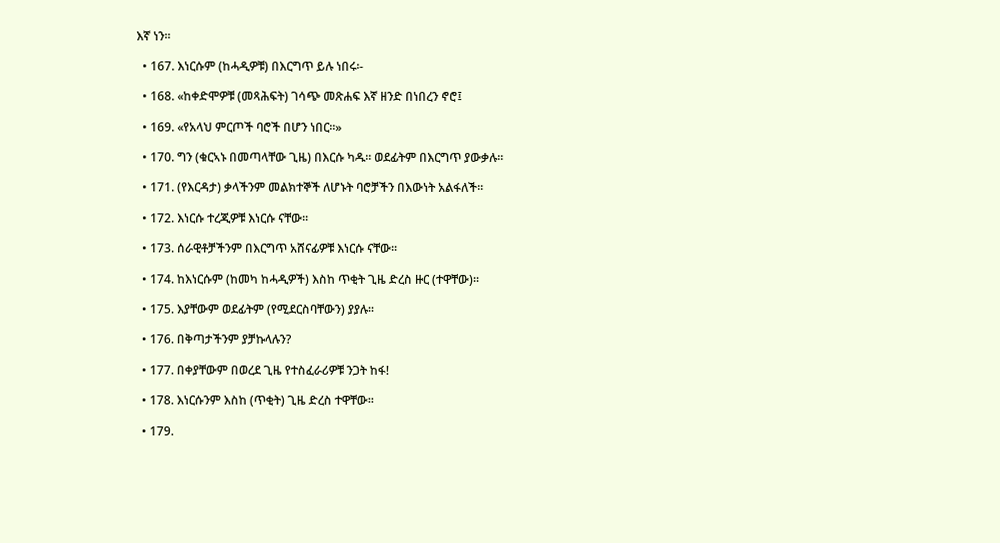እኛ ነን፡፡

  • 167. እነርሱም (ከሓዲዎቹ) በእርግጥ ይሉ ነበሩ፡-

  • 168. «ከቀድሞዎቹ (መጻሕፍት) ገሳጭ መጽሐፍ እኛ ዘንድ በነበረን ኖሮ፤

  • 169. «የአላህ ምርጦች ባሮች በሆን ነበር፡፡»

  • 170. ግን (ቁርኣኑ በመጣላቸው ጊዜ) በእርሱ ካዱ፡፡ ወደፊትም በእርግጥ ያውቃሉ፡፡

  • 171. (የእርዳታ) ቃላችንም መልክተኞች ለሆኑት ባሮቻችን በእውነት አልፋለች፡፡

  • 172. እነርሱ ተረጂዎቹ እነርሱ ናቸው፡፡

  • 173. ሰራዊቶቻችንም በእርግጥ አሸናፊዎቹ እነርሱ ናቸው፡፡

  • 174. ከእነርሱም (ከመካ ከሓዲዎች) እስከ ጥቂት ጊዜ ድረስ ዙር (ተዋቸው)፡፡

  • 175. እያቸውም ወደፊትም (የሚደርስባቸውን) ያያሉ፡፡

  • 176. በቅጣታችንም ያቻኩላሉን?

  • 177. በቀያቸውም በወረደ ጊዜ የተስፈራሪዎቹ ንጋት ከፋ!

  • 178. እነርሱንም እስከ (ጥቂት) ጊዜ ድረስ ተዋቸው፡፡

  • 179.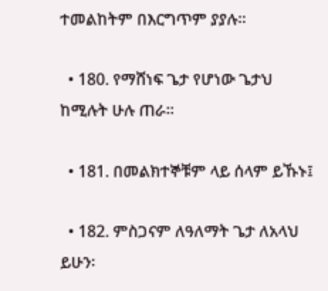ተመልከትም በእርግጥም ያያሉ፡፡

  • 180. የማሸነፍ ጌታ የሆነው ጌታህ ከሚሉት ሁሉ ጠራ፡፡

  • 181. በመልክተኞቹም ላይ ሰላም ይኹኑ፤

  • 182. ምስጋናም ለዓለማት ጌታ ለአላህ ይሁን፡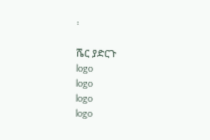፡

ሼር ያድርጉ
logo
logo
logo
logo